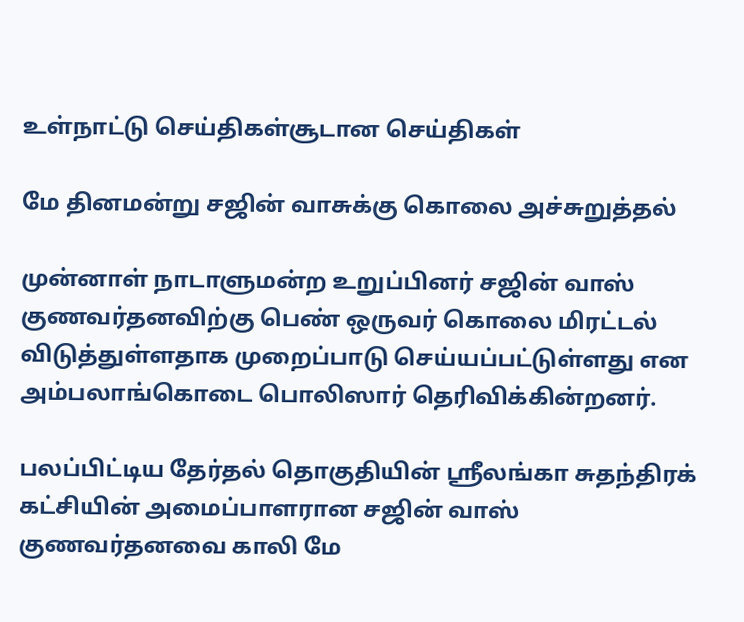உள்நாட்டு செய்திகள்சூடான செய்திகள்

மே தினமன்று சஜின் வாசுக்கு கொலை அச்சுறுத்தல்

முன்னாள் நாடாளுமன்ற உறுப்பினர் சஜின் வாஸ் குணவர்தனவிற்கு பெண் ஒருவர் கொலை மிரட்டல் விடுத்துள்ளதாக முறைப்பாடு செய்யப்பட்டுள்ளது என அம்பலாங்கொடை பொலிஸார் தெரிவிக்கின்றனர்.

பலப்பிட்டிய தேர்தல் தொகுதியின் ஸ்ரீலங்கா சுதந்திரக் கட்சியின் அமைப்பாளரான சஜின் வாஸ் குணவர்தனவை காலி மே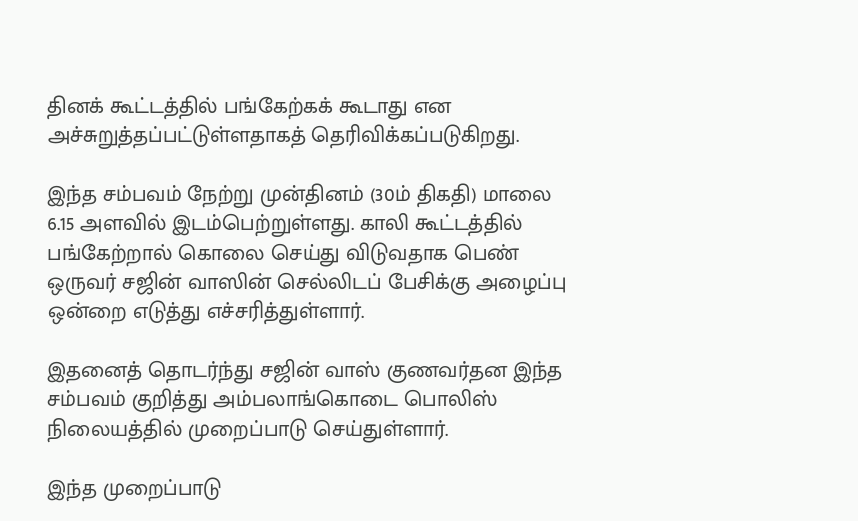தினக் கூட்டத்தில் பங்கேற்கக் கூடாது என அச்சுறுத்தப்பட்டுள்ளதாகத் தெரிவிக்கப்படுகிறது.

இந்த சம்பவம் நேற்று முன்தினம் (30ம் திகதி) மாலை 6.15 அளவில் இடம்பெற்றுள்ளது. காலி கூட்டத்தில் பங்கேற்றால் கொலை செய்து விடுவதாக பெண் ஒருவர் சஜின் வாஸின் செல்லிடப் பேசிக்கு அழைப்பு ஒன்றை எடுத்து எச்சரித்துள்ளார்.

இதனைத் தொடர்ந்து சஜின் வாஸ் குணவர்தன இந்த சம்பவம் குறித்து அம்பலாங்கொடை பொலிஸ் நிலையத்தில் முறைப்பாடு செய்துள்ளார்.

இந்த முறைப்பாடு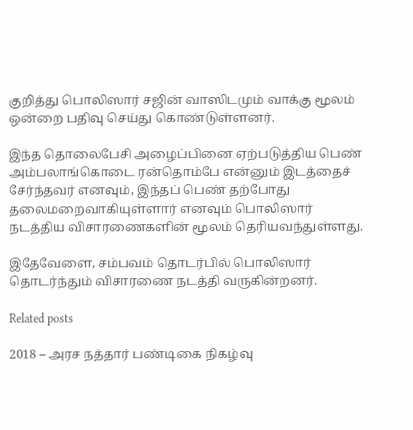குறித்து பொலிஸார் சஜின் வாஸிடமும் வாக்கு மூலம் ஒன்றை பதிவு செய்து கொண்டுள்ளனர்.

இந்த தொலைபேசி அழைப்பினை ஏற்படுத்திய பெண் அம்பலாங்கொடை ரன்தொம்பே என்னும் இடத்தைச் சேர்ந்தவர் எனவும், இந்தப் பெண் தற்போது தலைமறைவாகியுள்ளார் எனவும் பொலிஸார் நடத்திய விசாரணைகளின் மூலம் தெரியவந்துள்ளது.

இதேவேளை, சம்பவம் தொடர்பில் பொலிஸார் தொடர்ந்தும் விசாரணை நடத்தி வருகின்றனர்.

Related posts

2018 – அரச நத்தார் பண்டிகை நிகழ்வு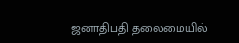ஜனாதிபதி தலைமையில்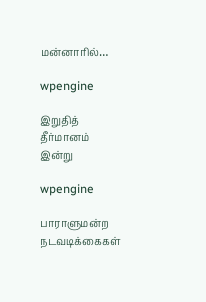மன்னாரில்…

wpengine

இறுதித் தீர்மானம் இன்று

wpengine

பாராளுமன்ற நடவடிக்கைகள்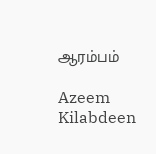ஆரம்பம்

Azeem Kilabdeen